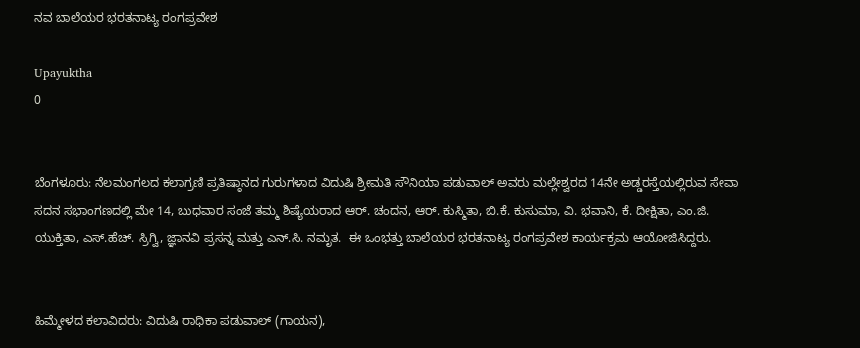ನವ ಬಾಲೆಯರ ಭರತನಾಟ್ಯ ರಂಗಪ್ರವೇಶ

Upayuktha
0


ಬೆಂಗಳೂರು: ನೆಲಮಂಗಲದ ಕಲಾಗ್ರಣಿ ಪ್ರತಿಷ್ಠಾನದ ಗುರುಗಳಾದ ವಿದುಷಿ ಶ್ರೀಮತಿ ಸೌನಿಯಾ ಪಡುವಾಲ್ ಅವರು ಮಲ್ಲೇಶ್ವರದ 14ನೇ ಅಡ್ಡರಸ್ತೆಯಲ್ಲಿರುವ ಸೇವಾ ಸದನ ಸಭಾಂಗಣದಲ್ಲಿ ಮೇ 14, ಬುಧವಾರ ಸಂಜೆ ತಮ್ಮ ಶಿಷ್ಯೆಯರಾದ ಆರ್. ಚಂದನ, ಆರ್. ಕುಸ್ಮಿತಾ, ಬಿ.ಕೆ. ಕುಸುಮಾ, ವಿ. ಭವಾನಿ, ಕೆ. ದೀಕ್ಷಿತಾ, ಎಂ.ಜಿ. ಯುಕ್ತಿತಾ, ಎಸ್.ಹೆಚ್. ಸ್ರಿಗ್ವಿ, ಜ್ಞಾನವಿ ಪ್ರಸನ್ನ ಮತ್ತು ಎನ್.ಸಿ. ನಮೃತ.  ಈ ಒಂಭತ್ತು ಬಾಲೆಯರ ಭರತನಾಟ್ಯ ರಂಗಪ್ರವೇಶ ಕಾರ್ಯಕ್ರಮ ಆಯೋಜಿಸಿದ್ದರು.


ಹಿಮ್ಮೇಳದ ಕಲಾವಿದರು: ವಿದುಷಿ ರಾಧಿಕಾ ಪಡುವಾಲ್ (ಗಾಯನ),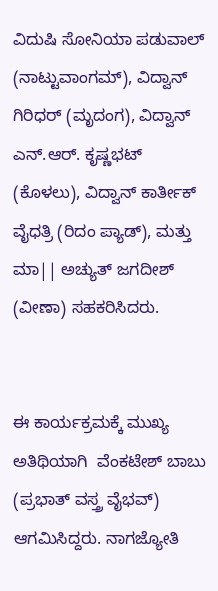ವಿದುಷಿ ಸೋನಿಯಾ ಪಡುವಾಲ್ (ನಾಟ್ಟುವಾಂಗಮ್), ವಿದ್ವಾನ್ ಗಿರಿಧರ್ (ಮೃದಂಗ), ವಿದ್ವಾನ್ ಎನ್.ಆರ್. ಕೃಷ್ಣಭಟ್ (ಕೊಳಲು), ವಿದ್ವಾನ್ ಕಾರ್ತೀಕ್ ವೈಧತ್ರಿ (ರಿದಂ ಪ್ಯಾಡ್), ಮತ್ತು ಮಾ|| ಅಚ್ಯುತ್ ಜಗದೀಶ್ (ವೀಣಾ) ಸಹಕರಿಸಿದರು.


ಈ ಕಾರ್ಯಕ್ರಮಕ್ಕೆ ಮುಖ್ಯ ಅತಿಥಿಯಾಗಿ  ವೆಂಕಟೇಶ್ ಬಾಬು (ಪ್ರಭಾತ್ ವಸ್ತ್ರ ವೈಭವ್) ಆಗಮಿಸಿದ್ದರು. ನಾಗಜ್ಯೋತಿ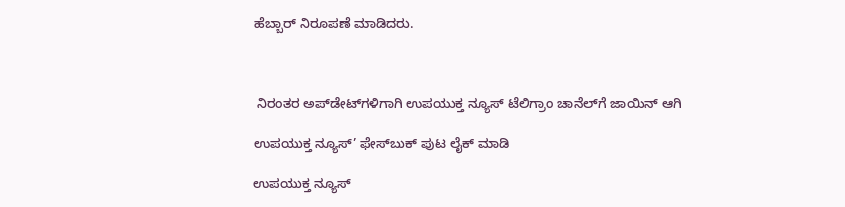ಹೆಬ್ಬಾರ್ ನಿರೂಪಣೆ ಮಾಡಿದರು.



 ನಿರಂತರ ಅಪ್‌ಡೇಟ್‌ಗಳಿಗಾಗಿ ಉಪಯುಕ್ತ ನ್ಯೂಸ್‌ ಟೆಲಿಗ್ರಾಂ ಚಾನೆಲ್‌ಗೆ ಜಾಯಿನ್‌ ಆಗಿ

ಉಪಯುಕ್ತ ನ್ಯೂಸ್‌’ ಫೇಸ್‌ಬುಕ್ ಪುಟ ಲೈಕ್ ಮಾಡಿ

ಉಪಯುಕ್ತ ನ್ಯೂಸ್‌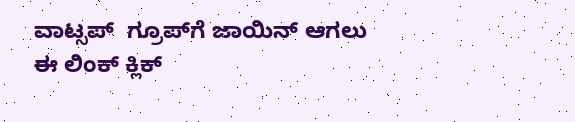ವಾಟ್ಸಪ್‌  ಗ್ರೂಪ್‌ಗೆ ಜಾಯಿನ್ ಆಗಲು ಈ ಲಿಂಕ್ ಕ್ಲಿಕ್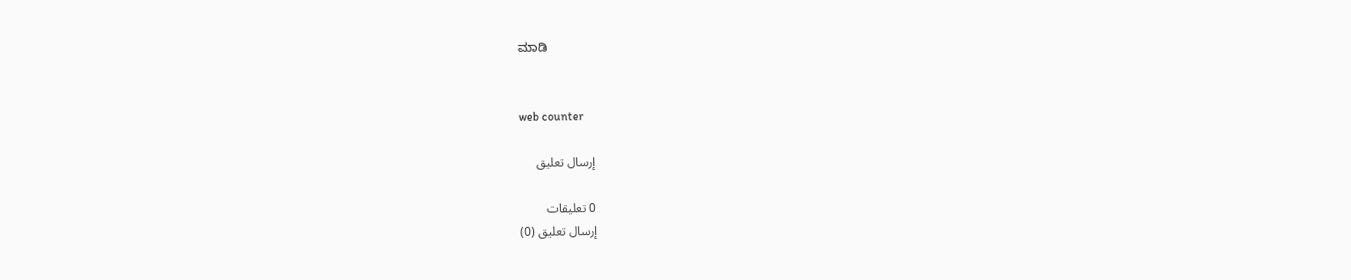ಮಾಡಿ


web counter

إرسال تعليق

0 تعليقات
إرسال تعليق (0)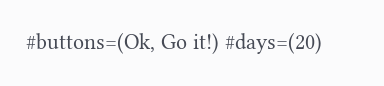#buttons=(Ok, Go it!) #days=(20)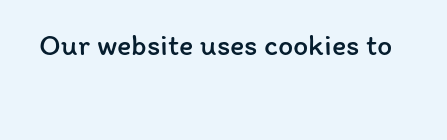Our website uses cookies to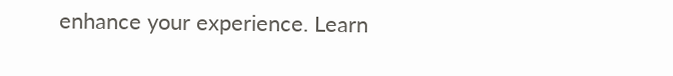enhance your experience. Learn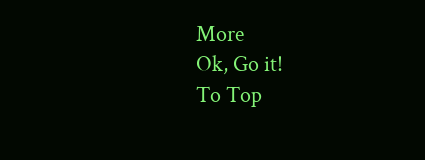More
Ok, Go it!
To Top